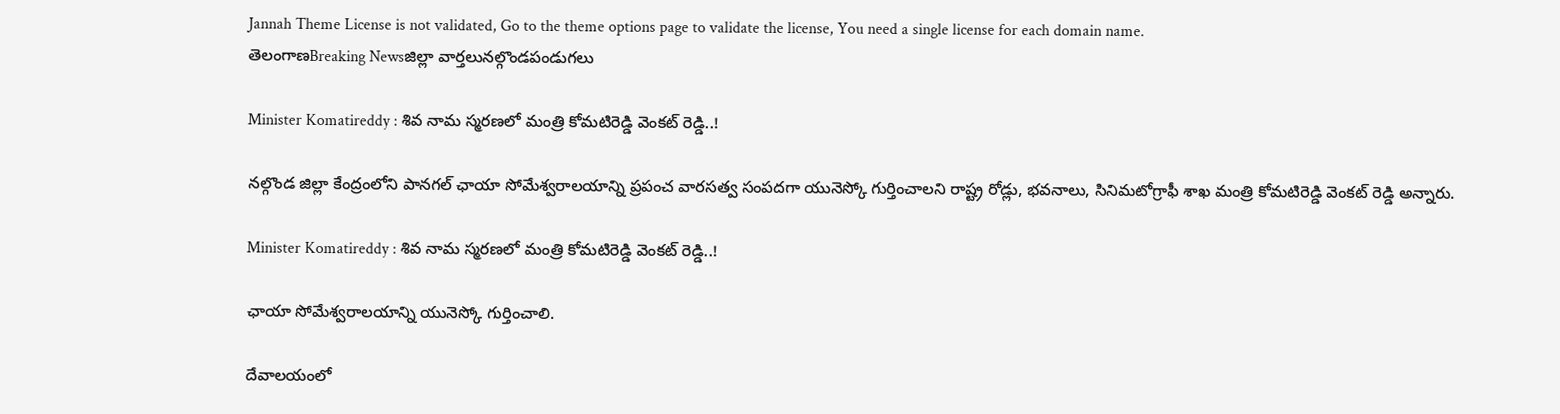Jannah Theme License is not validated, Go to the theme options page to validate the license, You need a single license for each domain name.
తెలంగాణBreaking Newsజిల్లా వార్తలునల్గొండపండుగలు

Minister Komatireddy : శివ నామ స్మరణలో మంత్రి కోమటిరెడ్డి వెంకట్ రెడ్డి..!

నల్గొండ జిల్లా కేంద్రంలోని పానగల్ ఛాయా సోమేశ్వరాలయాన్ని ప్రపంచ వారసత్వ సంపదగా యునెస్కో గుర్తించాలని రాష్ట్ర రోడ్లు, భవనాలు, సినిమటోగ్రాఫీ శాఖ మంత్రి కోమటిరెడ్డి వెంకట్ రెడ్డి అన్నారు.

Minister Komatireddy : శివ నామ స్మరణలో మంత్రి కోమటిరెడ్డి వెంకట్ రెడ్డి..!

ఛాయా సోమేశ్వరాలయాన్ని యునెస్కో గుర్తించాలి.

దేవాలయంలో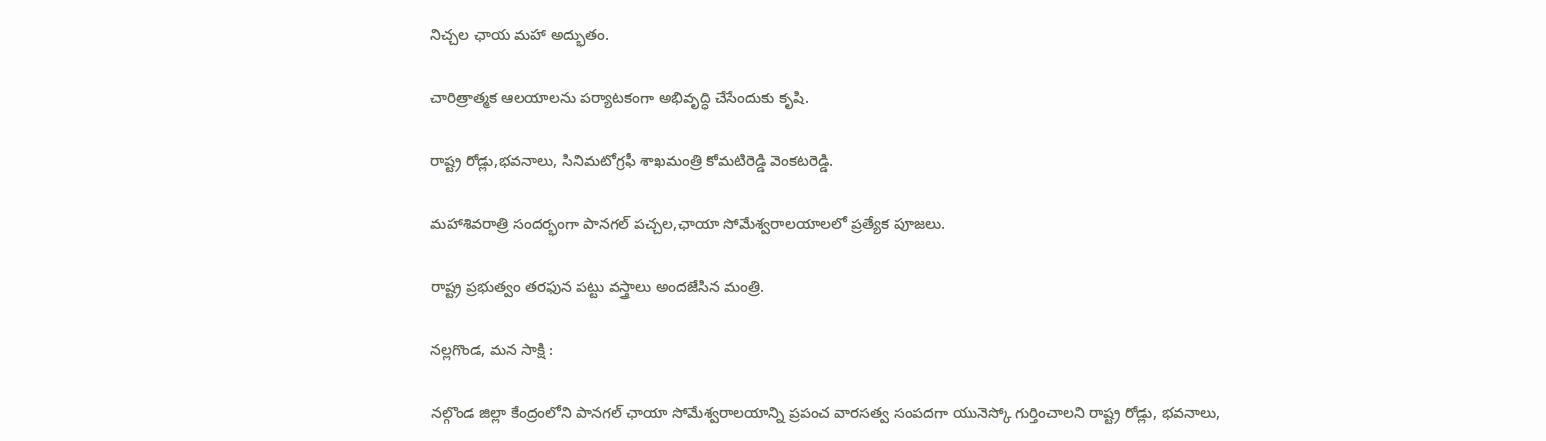నిచ్చల ఛాయ మహా అద్భుతం.

చారిత్రాత్మక ఆలయాలను పర్యాటకంగా అభివృద్ధి చేసేందుకు కృషి.

రాష్ట్ర రోడ్లు,భవనాలు, సినిమటోగ్రఫీ శాఖమంత్రి కోమటిరెడ్డి వెంకటరెడ్డి.

మహాశివరాత్రి సందర్భంగా పానగల్ పచ్చల,ఛాయా సోమేశ్వరాలయాలలో ప్రత్యేక పూజలు.

రాష్ట్ర ప్రభుత్వం తరఫున పట్టు వస్త్రాలు అందజేసిన మంత్రి.

నల్లగొండ, మన సాక్షి :

నల్గొండ జిల్లా కేంద్రంలోని పానగల్ ఛాయా సోమేశ్వరాలయాన్ని ప్రపంచ వారసత్వ సంపదగా యునెస్కో గుర్తించాలని రాష్ట్ర రోడ్లు, భవనాలు,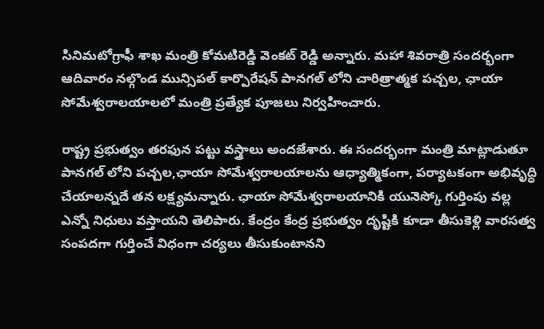సినిమటోగ్రాఫీ శాఖ మంత్రి కోమటిరెడ్డి వెంకట్ రెడ్డి అన్నారు. మహా శివరాత్రి సందర్భంగా ఆదివారం నల్గొండ మున్సిపల్ కార్పొరేషన్ పానగల్ లోని చారిత్రాత్మక పచ్చల, ఛాయా సోమేశ్వరాలయాలలో మంత్రి ప్రత్యేక పూజలు నిర్వహించారు.

రాష్ట్ర ప్రభుత్వం తరఫున పట్టు వస్త్రాలు అందజేశారు. ఈ సందర్భంగా మంత్రి మాట్లాడుతూ పానగల్ లోని పచ్చల,ఛాయా సోమేశ్వరాలయాలను ఆధ్యాత్మికంగా, పర్యాటకంగా అభివృద్ధి చేయాలన్నదే తన లక్ష్యమన్నారు. ఛాయా సోమేశ్వరాలయానికి యునెస్కో గుర్తింపు వల్ల ఎన్నో నిధులు వస్తాయని తెలిపారు. కేంద్రం కేంద్ర ప్రభుత్వం దృష్టికి కూడా తీసుకెళ్లి వారసత్వ సంపదగా గుర్తించే విధంగా చర్యలు తీసుకుంటానని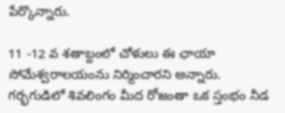పేర్కొన్నారు.

11 -12 వ శతాబ్దంలో చోళులు ఈ ఛాయా సోమేశ్వరాలయంను నిర్మించారని అన్నారు.
గర్భగుడిలో శివలింగం మీద రోజంతా ఒక స్తంభం నీడ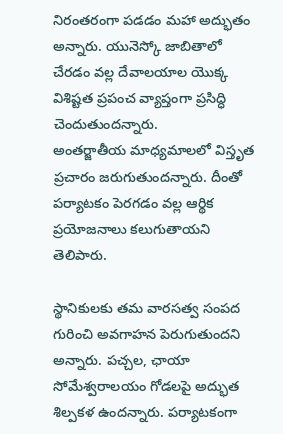నిరంతరంగా పడడం మహా అద్భుతం అన్నారు. యునెస్కో జాబితాలో చేరడం వల్ల దేవాలయాల యొక్క విశిష్టత ప్రపంచ వ్యాప్తంగా ప్రసిద్ధి చెందుతుందన్నారు.
అంతర్జాతీయ మాధ్యమాలలో విస్తృత ప్రచారం జరుగుతుందన్నారు. దీంతో పర్యాటకం పెరగడం వల్ల ఆర్థిక ప్రయోజనాలు కలుగుతాయని తెలిపారు.

స్థానికులకు తమ వారసత్వ సంపద గురించి అవగాహన పెరుగుతుందని అన్నారు. పచ్చల, ఛాయా సోమేశ్వరాలయం గోడలపై అద్భుత శిల్పకళ ఉందన్నారు. పర్యాటకంగా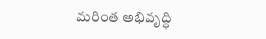మరింత అభివృద్ధి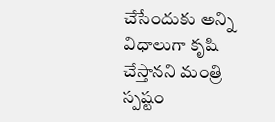చేసేందుకు అన్ని విధాలుగా కృషి చేస్తానని మంత్రి స్పష్టం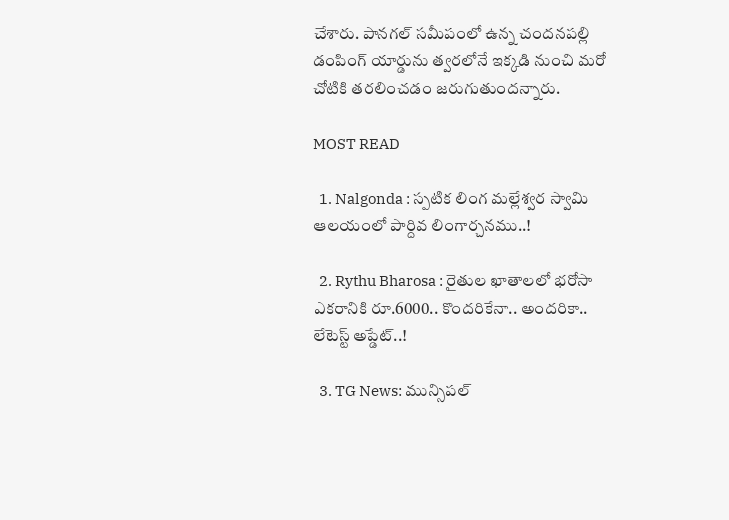చేశారు. పానగల్ సమీపంలో ఉన్న చందనపల్లి డంపింగ్ యార్డును త్వరలోనే ఇక్కడి నుంచి మరో చోటికి తరలించడం జరుగుతుందన్నారు.

MOST READ

  1. Nalgonda : స్పటిక లింగ మల్లేశ్వర స్వామి ఆలయంలో పార్దివ లింగార్చనము..!

  2. Rythu Bharosa : రైతుల ఖాతాలలో భరోసా ఎకరానికి రూ.6000.. కొందరికేనా.. అందరికా.. లేటెస్ట్ అప్డేట్..!

  3. TG News: మున్సిపల్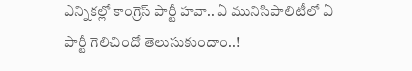ఎన్నికల్లో కాంగ్రెస్ పార్టీ హవా.. ఏ మునిసిపాలిటీలో ఏ పార్టీ గెలిచిందో తెలుసుకుందాం..!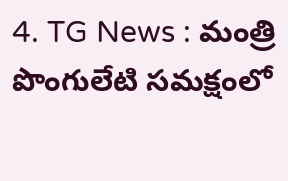4. TG News : మంత్రి పొంగులేటి సమక్షంలో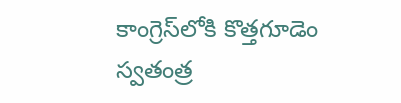కాంగ్రెస్‌లోకి కొత్తగూడెం స్వతంత్ర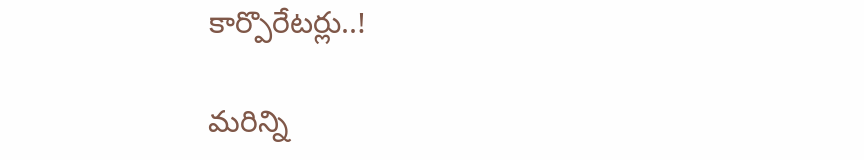కార్పొరేటర్లు..!

మరిన్ని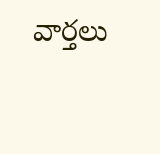వార్తలు